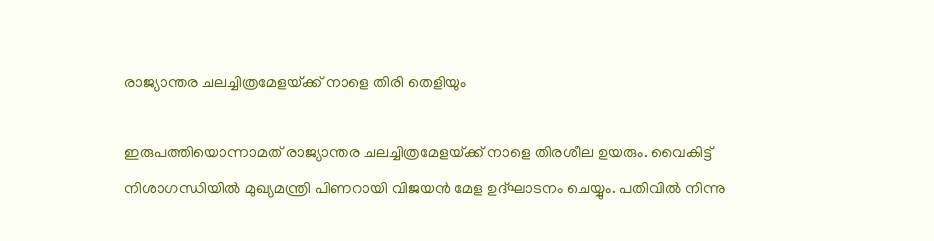രാജ്യാന്തര ചലച്ചിത്രമേളയ്‌ക്ക് നാളെ തിരി തെളിയും

ഇരുപത്തിയൊന്നാമത്‌ രാജ്യാന്തര ചലച്ചിത്രമേളയ്‌ക്ക്‌ നാളെ തിരശീല ഉയരും. വൈകിട്ട്‌ നിശാഗന്ധിയില്‍ മുഖ്യമന്ത്രി പിണറായി വിജയന്‍ മേള ഉദ്‌ഘാടനം ചെയ്യും. പതിവില്‍ നിന്നു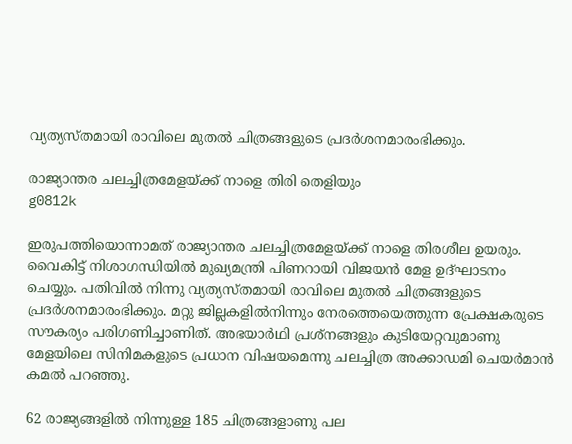വ്യത്യസ്‌തമായി രാവിലെ മുതല്‍ ചിത്രങ്ങളുടെ പ്രദര്‍ശനമാരംഭിക്കും.

രാജ്യാന്തര ചലച്ചിത്രമേളയ്‌ക്ക് നാളെ തിരി തെളിയും
g0812k

ഇരുപത്തിയൊന്നാമത്‌ രാജ്യാന്തര ചലച്ചിത്രമേളയ്‌ക്ക്‌ നാളെ തിരശീല ഉയരും. വൈകിട്ട്‌ നിശാഗന്ധിയില്‍ മുഖ്യമന്ത്രി പിണറായി വിജയന്‍ മേള ഉദ്‌ഘാടനം ചെയ്യും. പതിവില്‍ നിന്നു വ്യത്യസ്‌തമായി രാവിലെ മുതല്‍ ചിത്രങ്ങളുടെ പ്രദര്‍ശനമാരംഭിക്കും. മറ്റു ജില്ലകളില്‍നിന്നും നേരത്തെയെത്തുന്ന പ്രേക്ഷകരുടെ സൗകര്യം പരിഗണിച്ചാണിത്‌. അഭയാര്‍ഥി പ്രശ്‌നങ്ങളും കുടിയേറ്റവുമാണു മേളയിലെ സിനിമകളുടെ പ്രധാന വിഷയമെന്നു ചലച്ചിത്ര അക്കാഡമി ചെയര്‍മാന്‍ കമല്‍ പറഞ്ഞു.

62 രാജ്യങ്ങളില്‍ നിന്നുള്ള 185 ചിത്രങ്ങളാണു പല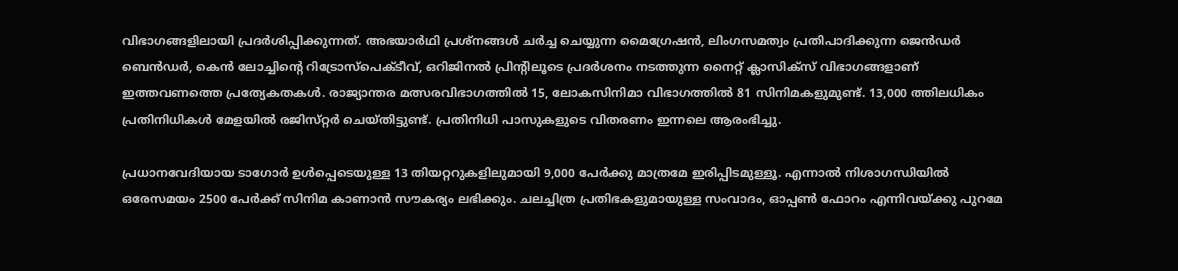വിഭാഗങ്ങളിലായി പ്രദര്‍ശിപ്പിക്കുന്നത്‌. അഭയാര്‍ഥി പ്രശ്‌നങ്ങള്‍ ചര്‍ച്ച ചെയ്യുന്ന മൈഗ്രേഷന്‍, ലിംഗസമത്വം പ്രതിപാദിക്കുന്ന ജെന്‍ഡര്‍ ബെന്‍ഡര്‍, കെന്‍ ലോച്ചിന്റെ റിട്രോസ്‌പെക്‌ടീവ്‌, ഒറിജിനല്‍ പ്രിന്റിലൂടെ പ്രദര്‍ശനം നടത്തുന്ന നൈറ്റ്‌ ക്ലാസിക്‌സ്‌ വിഭാഗങ്ങളാണ്‌ ഇത്തവണത്തെ പ്രത്യേകതകള്‍. രാജ്യാന്തര മത്സരവിഭാഗത്തില്‍ 15, ലോകസിനിമാ വിഭാഗത്തില്‍ 81 സിനിമകളുമുണ്ട്‌. 13,000 ത്തിലധികം പ്രതിനിധികള്‍ മേളയില്‍ രജിസ്‌റ്റര്‍ ചെയ്‌തിട്ടുണ്ട്‌. പ്രതിനിധി പാസുകളുടെ വിതരണം ഇന്നലെ ആരംഭിച്ചു.

പ്രധാനവേദിയായ ടാഗോര്‍ ഉള്‍പ്പെടെയുള്ള 13 തിയറ്ററുകളിലുമായി 9,000 പേര്‍ക്കു മാത്രമേ ഇരിപ്പിടമുള്ളൂ. എന്നാല്‍ നിശാഗന്ധിയില്‍ ഒരേസമയം 2500 പേര്‍ക്ക്‌ സിനിമ കാണാന്‍ സൗകര്യം ലഭിക്കും. ചലച്ചിത്ര പ്രതിഭകളുമായുള്ള സംവാദം, ഓപ്പണ്‍ ഫോറം എന്നിവയ്‌ക്കു പുറമേ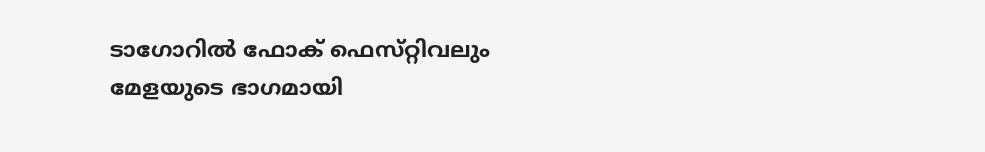ടാഗോറില്‍ ഫോക്‌ ഫെസ്‌റ്റിവലും മേളയുടെ ഭാഗമായി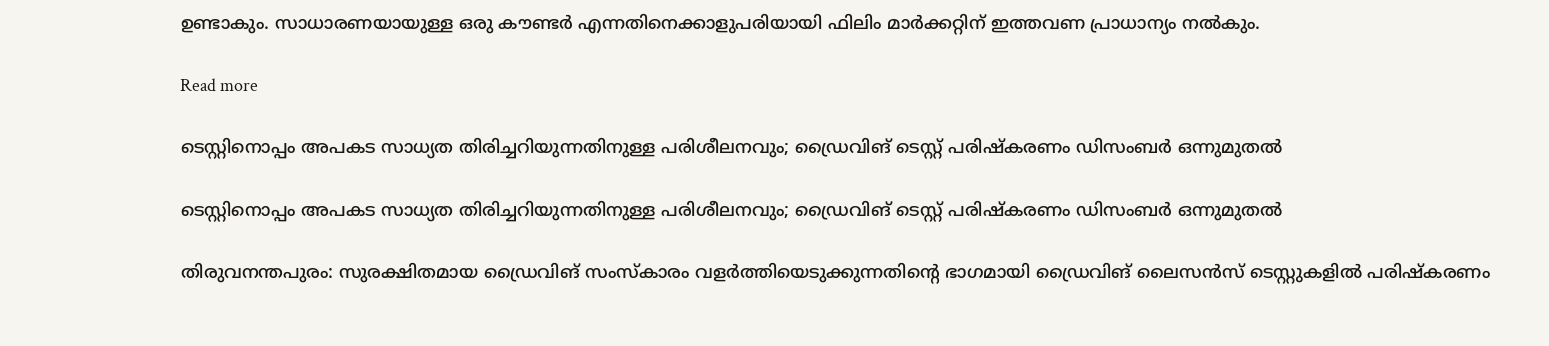ഉണ്ടാകും. സാധാരണയായുള്ള ഒരു കൗണ്ടര്‍ എന്നതിനെക്കാളുപരിയായി ഫിലിം മാര്‍ക്കറ്റിന്‌ ഇത്തവണ പ്രാധാന്യം നല്‍കും.

Read more

ടെസ്റ്റിനൊപ്പം അപകട സാധ്യത തിരിച്ചറിയുന്നതിനുള്ള പരിശീലനവും; ഡ്രൈവിങ് ടെസ്റ്റ് പരിഷ്കരണം ഡിസംബർ ഒന്നുമുതൽ

ടെസ്റ്റിനൊപ്പം അപകട സാധ്യത തിരിച്ചറിയുന്നതിനുള്ള പരിശീലനവും; ഡ്രൈവിങ് ടെസ്റ്റ് പരിഷ്കരണം ഡിസംബർ ഒന്നുമുതൽ

തിരുവനന്തപുരം: സുരക്ഷിതമായ ഡ്രൈവിങ് സംസ്കാരം വളർത്തിയെടുക്കുന്നതിൻ്റെ ഭാഗമായി ഡ്രൈവിങ് ലൈസൻസ് ടെസ്റ്റുകളിൽ പരിഷ്കരണം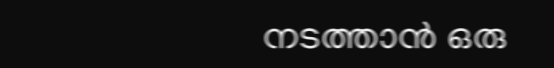നടത്താൻ ഒരു